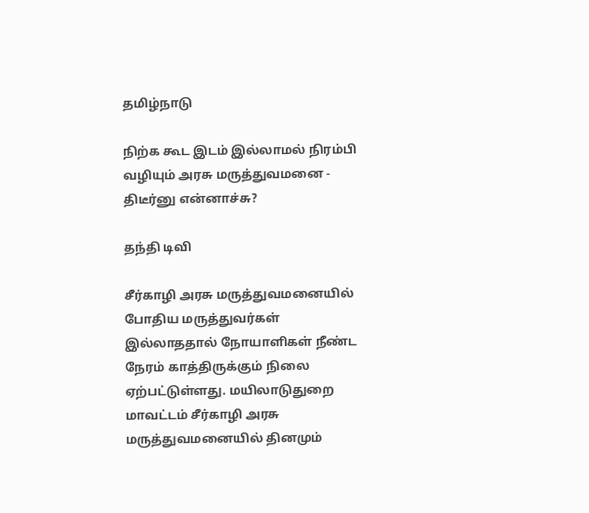தமிழ்நாடு

நிற்க கூட இடம் இல்லாமல் நிரம்பி வழியும் அரசு மருத்துவமனை - திடீர்னு என்னாச்சு?

தந்தி டிவி

சீர்காழி அரசு மருத்துவமனையில் போதிய மருத்துவர்கள் இல்லாததால் நோயாளிகள் நீண்ட நேரம் காத்திருக்கும் நிலை ஏற்பட்டுள்ளது. மயிலாடுதுறை மாவட்டம் சீர்காழி அரசு மருத்துவமனையில் தினமும்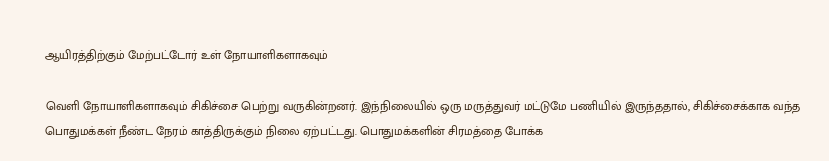ஆயிரத்திற்கும் மேற்பட்டோர் உள் நோயாளிகளாகவும்

வெளி நோயாளிகளாகவும் சிகிச்சை பெற்று வருகின்றனர். இந்நிலையில் ஒரு மருத்துவர் மட்டுமே பணியில் இருந்ததால், சிகிச்சைக்காக வந்த பொதுமக்கள் நீண்ட நேரம் காத்திருக்கும் நிலை ஏற்பட்டது. பொதுமக்களின் சிரமத்தை போக்க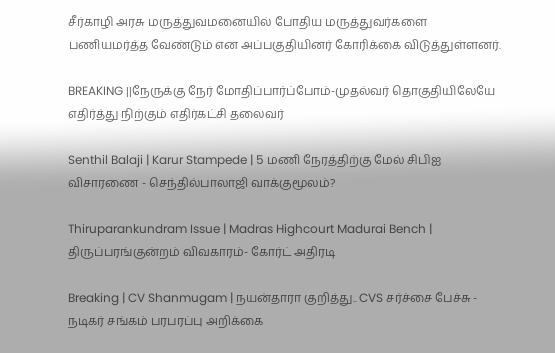சீர்காழி அரசு மருத்துவமனையில் போதிய மருத்துவர்களை பணியமர்த்த வேண்டும் என அப்பகுதியினர் கோரிக்கை விடுத்துள்ளனர்.

BREAKING ||நேருக்கு நேர் மோதிப்பார்ப்போம்-முதல்வர் தொகுதியிலேயே எதிர்த்து நிற்கும் எதிர்கட்சி தலைவர்

Senthil Balaji | Karur Stampede | 5 மணி நேரத்திற்கு மேல் சிபிஐ விசாரணை - செந்தில்பாலாஜி வாக்குமூலம்?

Thiruparankundram Issue | Madras Highcourt Madurai Bench | திருப்பரங்குன்றம் விவகாரம்- கோர்ட் அதிரடி

Breaking | CV Shanmugam | நயன்தாரா குறித்து.. CVS சர்ச்சை பேச்சு - நடிகர் சங்கம் பரபரப்பு அறிக்கை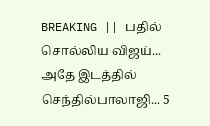BREAKING || பதில் சொல்லிய விஜய்... அதே இடத்தில் செந்தில்பாலாஜி... 5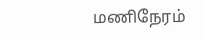மணிநேரம்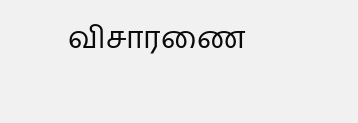விசாரணை